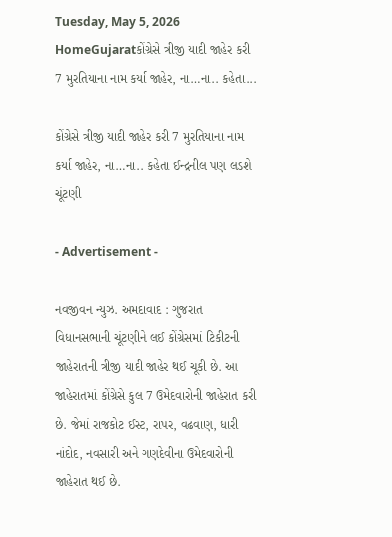Tuesday, May 5, 2026
HomeGujaratકોંગ્રેસે ત્રીજી યાદી જાહેર કરી 7 મુરતિયાના નામ કર્યા જાહેર, ના…ના.. કહેતા...

કોંગ્રેસે ત્રીજી યાદી જાહેર કરી 7 મુરતિયાના નામ કર્યા જાહેર, ના…ના.. કહેતા ઈન્દ્રનીલ પણ લડશે ચૂંટણી

- Advertisement -

નવજીવન ન્યુઝ. અમદાવાદ : ગુજરાત વિધાનસભાની ચૂંટણીને લઈ કોંગ્રેસમાં ટિકીટની જાહેરાતની ત્રીજી યાદી જાહેર થઈ ચૂકી છે. આ જાહેરાતમાં કોંગ્રેસે કુલ 7 ઉમેદવારોની જાહેરાત કરી છે. જેમાં રાજકોટ ઈસ્ટ, રાપર, વઢવાણ, ધારી નાંદોદ, નવસારી અને ગણદેવીના ઉમેદવારોની જાહેરાત થઈ છે.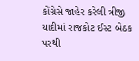કોંગ્રેસે જાહેર કરેલી ત્રીજી યાદીમાં રાજકોટ ઈસ્ટ બેઠક પરથી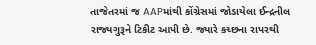તાજેતરમાં જ AAPમાંથી કોંગ્રેસમાં જોડાયેલા ઈન્દ્રનીલ રાજ્યગુરૂને ટિકીટ આપી છે. જ્યારે કચ્છના રાપરથી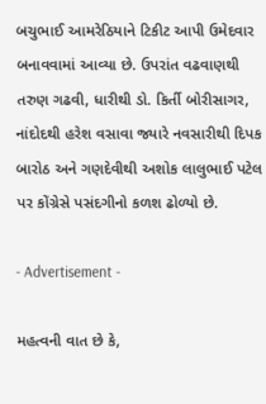બચુભાઈ આમરેઠિયાને ટિકીટ આપી ઉમેદવાર બનાવવામાં આવ્યા છે. ઉપરાંત વઢવાણથી તરુણ ગઢવી, ધારીથી ડો. કિર્તી બોરીસાગર, નાંદોદથી હરેશ વસાવા જ્યારે નવસારીથી દિપક બારોઠ અને ગણદેવીથી અશોક લાલુભાઈ પટેલ પર કોંગ્રેસે પસંદગીનો કળશ ઢોળ્યો છે.

- Advertisement -

મહત્વની વાત છે કે,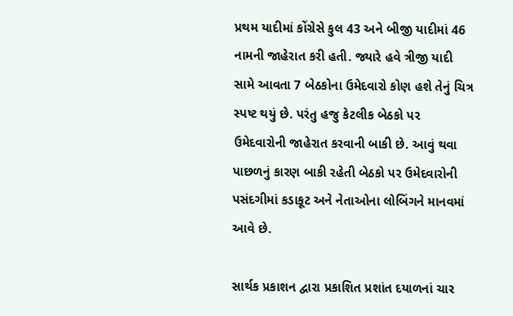પ્રથમ યાદીમાં કોંગ્રેસે કુલ 43 અને બીજી યાદીમાં 46 નામની જાહેરાત કરી હતી. જ્યારે હવે ત્રીજી યાદી સામે આવતા 7 બેઠકોના ઉમેદવારો કોણ હશે તેનું ચિત્ર સ્પષ્ટ થયું છે. પરંતુ હજુ કેટલીક બેઠકો પર ઉમેદવારોની જાહેરાત કરવાની બાકી છે. આવું થવા પાછળનું કારણ બાકી રહેતી બેઠકો પર ઉમેદવારોની પસંદગીમાં કડાકૂટ અને નેતાઓના લોબિંગને માનવમાં આવે છે.

સાર્થક પ્રકાશન દ્વારા પ્રકાશિત પ્રશાંત દયાળનાં ચાર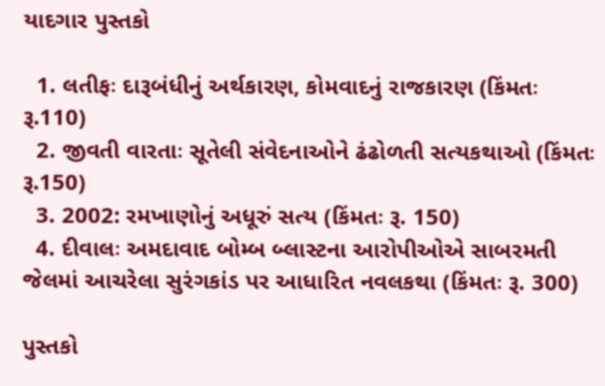યાદગાર પુસ્તકો

  1. લતીફઃ દારૂબંધીનું અર્થકારણ, કોમવાદનું રાજકારણ (કિંમતઃ રૂ.110)
  2. જીવતી વારતાઃ સૂતેલી સંવેદનાઓને ઢંઢોળતી સત્યકથાઓ (કિંમતઃ રૂ.150)
  3. 2002: રમખાણોનું અધૂરું સત્ય (કિંમતઃ રૂ. 150)
  4. દીવાલઃ અમદાવાદ બોમ્બ બ્લાસ્ટના આરોપીઓએ સાબરમતી જેલમાં આચરેલા સુરંગકાંડ પર આધારિત નવલકથા (કિંમતઃ રૂ. 300)

પુસ્તકો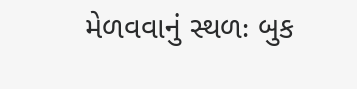મેળવવાનું સ્થળઃ બુક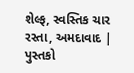શેલ્ફ, સ્વસ્તિક ચાર રસ્તા, અમદાવાદ | પુસ્તકો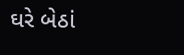ઘરે બેઠાં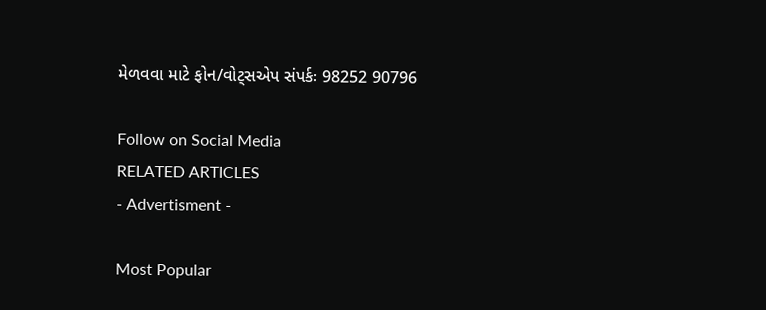મેળવવા માટે ફોન/વોટ્સએપ સંપર્કઃ 98252 90796

Follow on Social Media
RELATED ARTICLES
- Advertisment -

Most Popular